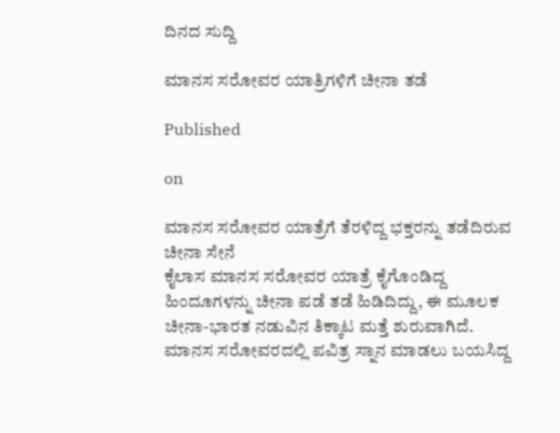ದಿನದ ಸುದ್ದಿ

ಮಾನಸ ಸರೋವರ ಯಾತ್ರಿಗಳಿಗೆ ಚೀನಾ ತಡೆ

Published

on

ಮಾನಸ ಸರೋವರ ಯಾತ್ರೆಗೆ ತೆರಳಿದ್ದ ಭಕ್ತರನ್ನು ತಡೆದಿರುವ ಚೀನಾ ಸೇನೆ
ಕೈಲಾಸ ಮಾನಸ ಸರೋವರ ಯಾತ್ರೆ ಕೈಗೊಂಡಿದ್ದ ಹಿಂದೂಗಳನ್ನು ಚೀನಾ ಪಡೆ ತಡೆ ಹಿಡಿದಿದ್ದು, ಈ ಮೂಲಕ ಚೀನಾ-ಭಾರತ ನಡುವಿನ ತಿಕ್ಕಾಟ ಮತ್ತೆ ಶುರುವಾಗಿದೆ.
ಮಾನಸ ಸರೋವರದಲ್ಲಿ ಪವಿತ್ರ ಸ್ನಾನ ಮಾಡಲು ಬಯಸಿದ್ದ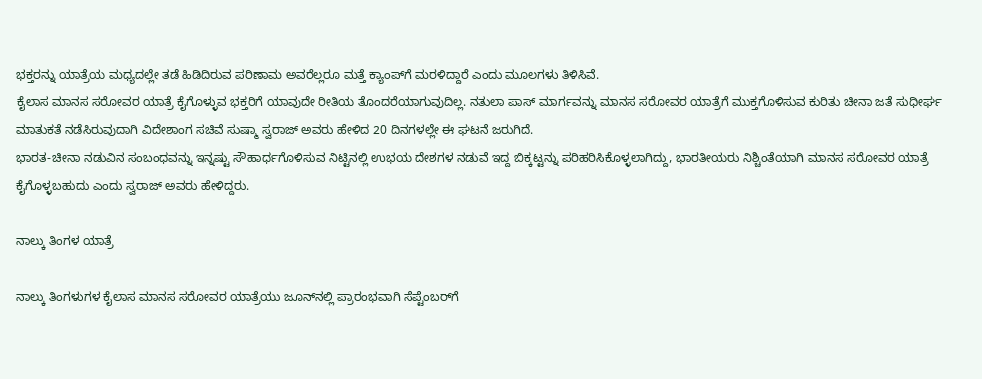ಭಕ್ತರನ್ನು ಯಾತ್ರೆಯ ಮಧ್ಯದಲ್ಲೇ ತಡೆ ಹಿಡಿದಿರುವ ಪರಿಣಾಮ ಅವರೆಲ್ಲರೂ ಮತ್ತೆ ಕ್ಯಾಂಪ್‌ಗೆ ಮರಳಿದ್ದಾರೆ ಎಂದು ಮೂಲಗಳು ತಿಳಿಸಿವೆ.
ಕೈಲಾಸ ಮಾನಸ ಸರೋವರ ಯಾತ್ರೆ ಕೈಗೊಳ್ಳುವ ಭಕ್ತರಿಗೆ ಯಾವುದೇ ರೀತಿಯ ತೊಂದರೆಯಾಗುವುದಿಲ್ಲ. ನತುಲಾ ಪಾಸ್ ಮಾರ್ಗವನ್ನು ಮಾನಸ ಸರೋವರ ಯಾತ್ರೆಗೆ ಮುಕ್ತಗೊಳಿಸುವ ಕುರಿತು ಚೀನಾ ಜತೆ ಸುಧೀರ್ಘ ಮಾತುಕತೆ ನಡೆಸಿರುವುದಾಗಿ ವಿದೇಶಾಂಗ ಸಚಿವೆ ಸುಷ್ಮಾ ಸ್ವರಾಜ್ ಅವರು ಹೇಳಿದ 20 ದಿನಗಳಲ್ಲೇ ಈ ಘಟನೆ ಜರುಗಿದೆ.
ಭಾರತ-ಚೀನಾ ನಡುವಿನ ಸಂಬಂಧವನ್ನು ಇನ್ನಷ್ಟು ಸೌಹಾರ್ಧಗೊಳಿಸುವ ನಿಟ್ಟಿನಲ್ಲಿ ಉಭಯ ದೇಶಗಳ ನಡುವೆ ಇದ್ದ ಬಿಕ್ಕಟ್ಟನ್ನು ಪರಿಹರಿಸಿಕೊಳ್ಳಲಾಗಿದ್ದು, ಭಾರತೀಯರು ನಿಶ್ಚಿಂತೆಯಾಗಿ ಮಾನಸ ಸರೋವರ ಯಾತ್ರೆ ಕೈಗೊಳ್ಳಬಹುದು ಎಂದು ಸ್ವರಾಜ್ ಅವರು ಹೇಳಿದ್ದರು.

ನಾಲ್ಕು ತಿಂಗಳ ಯಾತ್ರೆ

ನಾಲ್ಕು ತಿಂಗಳುಗಳ ಕೈಲಾಸ ಮಾನಸ ಸರೋವರ ಯಾತ್ರೆಯು ಜೂನ್‌ನಲ್ಲಿ ಪ್ರಾರಂಭವಾಗಿ ಸೆಪ್ಟೆಂಬರ್‌ಗೆ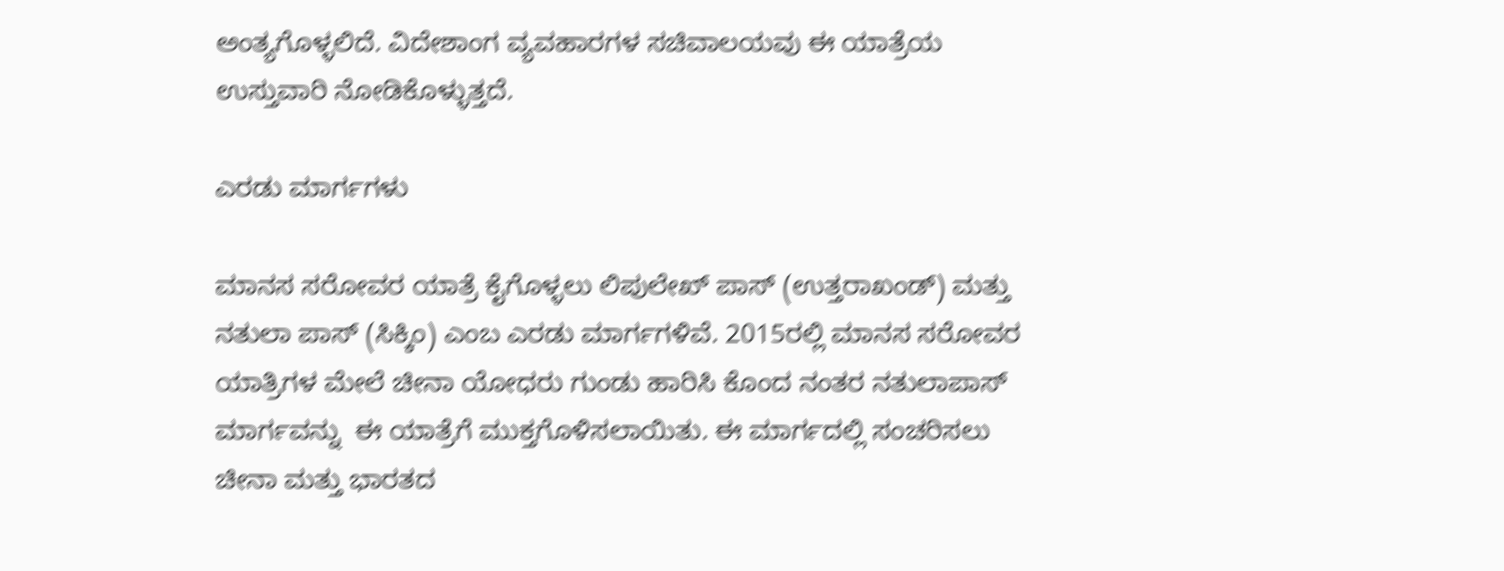ಅಂತ್ಯಗೊಳ್ಳಲಿದೆ. ವಿದೇಶಾಂಗ ವ್ಯವಹಾರಗಳ ಸಚಿವಾಲಯವು ಈ ಯಾತ್ರೆಯ ಉಸ್ತುವಾರಿ ನೋಡಿಕೊಳ್ಳುತ್ತದೆ.

ಎರಡು ಮಾರ್ಗಗಳು

ಮಾನಸ ಸರೋವರ ಯಾತ್ರೆ ಕೈಗೊಳ್ಳಲು ಲಿಪುಲೇಖ್ ಪಾಸ್ (ಉತ್ತರಾಖಂಡ್) ಮತ್ತು ನತುಲಾ ಪಾಸ್ (ಸಿಕ್ಕಿಂ) ಎಂಬ ಎರಡು ಮಾರ್ಗಗಳಿವೆ. 2015ರಲ್ಲಿ ಮಾನಸ ಸರೋವರ ಯಾತ್ರಿಗಳ ಮೇಲೆ ಚೀನಾ ಯೋಧರು ಗುಂಡು ಹಾರಿಸಿ ಕೊಂದ ನಂತರ ನತುಲಾಪಾಸ್ ಮಾರ್ಗವನ್ನು  ಈ ಯಾತ್ರೆಗೆ ಮುಕ್ತಗೊಳಿಸಲಾಯಿತು. ಈ ಮಾರ್ಗದಲ್ಲಿ ಸಂಚರಿಸಲು ಚೀನಾ ಮತ್ತು ಭಾರತದ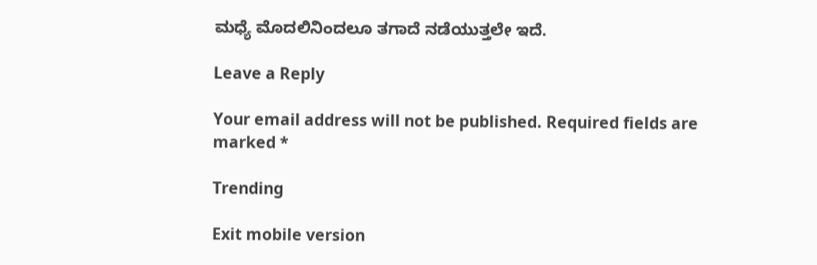ಮಧ್ಯೆ ಮೊದಲಿನಿಂದಲೂ ತಗಾದೆ ನಡೆಯುತ್ತಲೇ ಇದೆ.

Leave a Reply

Your email address will not be published. Required fields are marked *

Trending

Exit mobile version